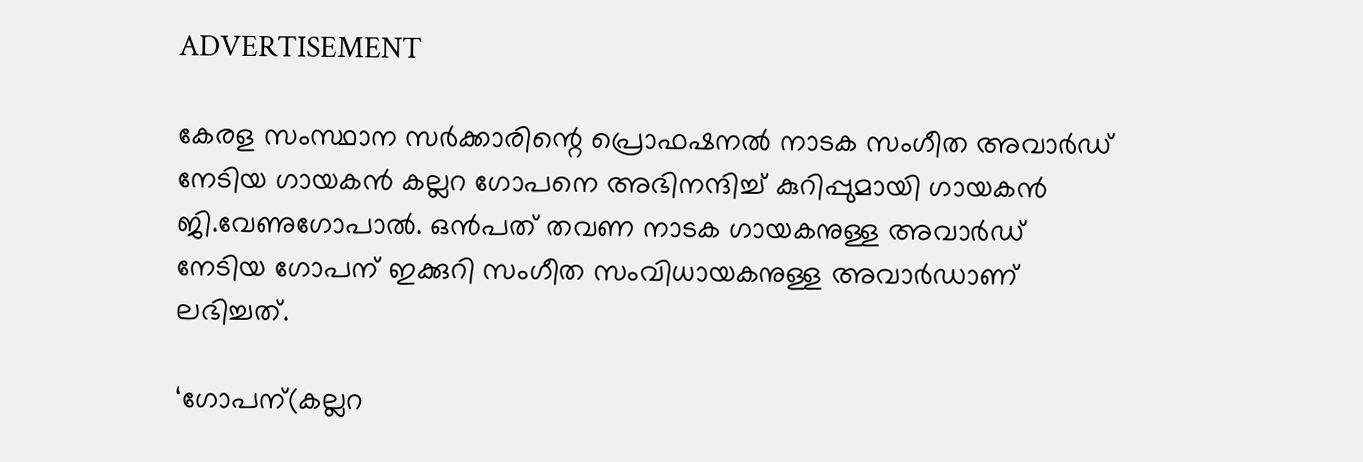ADVERTISEMENT

കേരള സംസ്ഥാന സർക്കാരിന്റെ പ്രൊഫഷനൽ നാടക സംഗീത അവാർഡ് നേടിയ ഗായകൻ കല്ലറ ഗോപനെ അഭിനന്ദിച്ച് കുറിപ്പുമായി ഗായകൻ ജി.വേണുഗോപാൽ. ഒൻപത് തവണ നാടക ഗായകനുള്ള അവാർഡ് നേടിയ ഗോപന് ഇക്കുറി സംഗീത സംവിധായകനുള്ള അവാർഡാണ് ലഭിച്ചത്.

‘ഗോപന്(കല്ലറ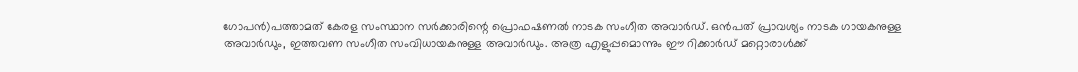ഗോപൻ)പത്താമത് കേരള സംസ്ഥാന സർക്കാരിന്റെ പ്രൊഫഷണൽ നാടക സംഗീത അവാർഡ്. ഒൻപത് പ്രാവശ്യം നാടക ഗായകനുള്ള അവാർഡും, ഇത്തവണ സംഗീത സംവിധായകനുള്ള അവാർഡും. അത്ര എളുപ്പമൊന്നും ഈ റിക്കാർഡ് മറ്റൊരാൾക്ക്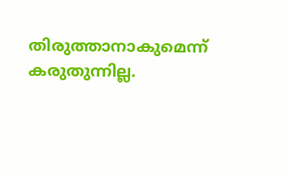തിരുത്താനാകുമെന്ന് കരുതുന്നില്ല.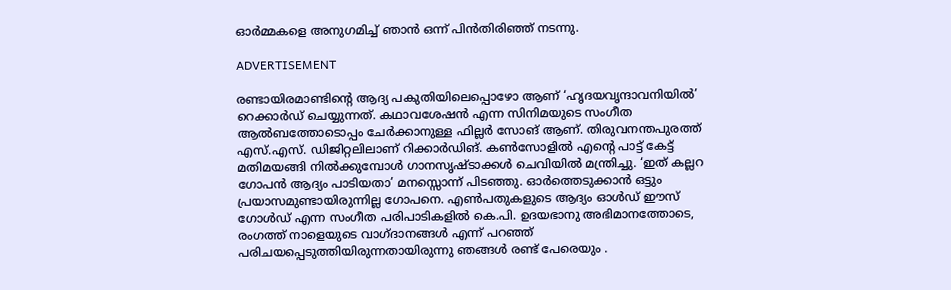ഓർമ്മകളെ അനുഗമിച്ച് ഞാൻ ഒന്ന് പിൻതിരിഞ്ഞ് നടന്നു.

ADVERTISEMENT

രണ്ടായിരമാണ്ടിന്റെ ആദ്യ പകുതിയിലെപ്പൊഴോ ആണ് ‘ഹൃദയവൃന്ദാവനിയിൽ’ റെക്കാർഡ് ചെയ്യുന്നത്. കഥാവശേഷൻ എന്ന സിനിമയുടെ സംഗീത ആൽബത്തോടൊപ്പം ചേർക്കാനുള്ള ഫില്ലർ സോങ് ആണ്. തിരുവനന്തപുരത്ത് എസ്.എസ്. ഡിജിറ്റലിലാണ് റിക്കാർഡിങ്. കൺസോളിൽ എന്റെ പാട്ട് കേട്ട് മതിമയങ്ങി നിൽക്കുമ്പോൾ ഗാനസൃഷ്ടാക്കൾ ചെവിയിൽ മന്ത്രിച്ചു. ‘ഇത് കല്ലറ ഗോപൻ ആദ്യം പാടിയതാ’ മനസ്സൊന്ന് പിടഞ്ഞു. ഓർത്തെടുക്കാൻ ഒട്ടും പ്രയാസമുണ്ടായിരുന്നില്ല ഗോപനെ. എൺപതുകളുടെ ആദ്യം ഓൾഡ് ഈസ് ഗോൾഡ് എന്ന സംഗീത പരിപാടികളിൽ കെ.പി. ഉദയഭാനു അഭിമാനത്തോടെ, രംഗത്ത് നാളെയുടെ വാഗ്ദാനങ്ങൾ എന്ന് പറഞ്ഞ് പരിചയപ്പെടുത്തിയിരുന്നതായിരുന്നു ഞങ്ങൾ രണ്ട് പേരെയും .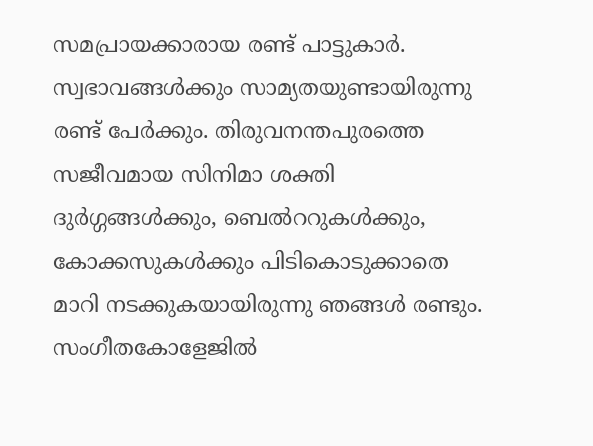സമപ്രായക്കാരായ രണ്ട് പാട്ടുകാർ. സ്വഭാവങ്ങൾക്കും സാമ്യതയുണ്ടായിരുന്നു രണ്ട് പേർക്കും. തിരുവനന്തപുരത്തെ സജീവമായ സിനിമാ ശക്തി ദുർഗ്ഗങ്ങൾക്കും, ബെൽററുകൾക്കും, കോക്കസുകൾക്കും പിടികൊടുക്കാതെ മാറി നടക്കുകയായിരുന്നു ഞങ്ങൾ രണ്ടും. സംഗീതകോളേജിൽ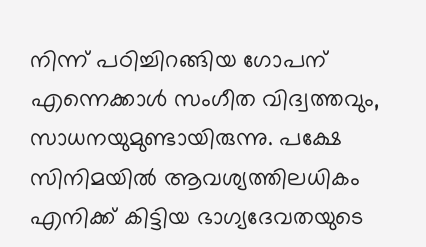നിന്ന് പഠിച്ചിറങ്ങിയ ഗോപന് എന്നെക്കാൾ സംഗീത വിദ്വത്തവും, സാധനയുമുണ്ടായിരുന്നു. പക്ഷേ സിനിമയിൽ ആവശ്യത്തിലധികം എനിക്ക് കിട്ടിയ ഭാഗ്യദേവതയുടെ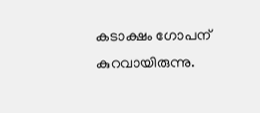കടാക്ഷം ഗോപന് കുറവായിരുന്നു.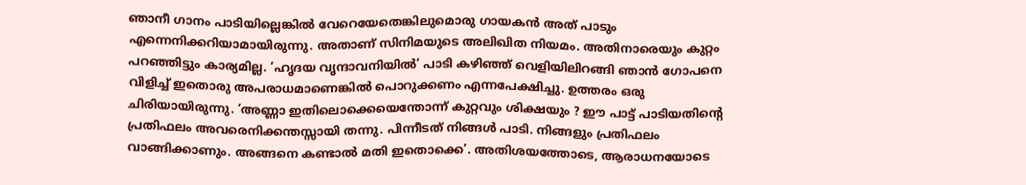ഞാനീ ഗാനം പാടിയില്ലെങ്കിൽ വേറെയേതെങ്കിലുമൊരു ഗായകൻ അത് പാടും എന്നെനിക്കറിയാമായിരുന്നു. അതാണ് സിനിമയുടെ അലിഖിത നിയമം. അതിനാരെയും കുറ്റം പറഞ്ഞിട്ടും കാര്യമില്ല. ‘ഹൃദയ വൃന്ദാവനിയിൽ’ പാടി കഴിഞ്ഞ് വെളിയിലിറങ്ങി ഞാൻ ഗോപനെ വിളിച്ച് ഇതൊരു അപരാധമാണെങ്കിൽ പൊറുക്കണം എന്നപേക്ഷിച്ചു. ഉത്തരം ഒരു ചിരിയായിരുന്നു. ‘അണ്ണാ ഇതിലൊക്കെയെന്തോന്ന് കുറ്റവും ശിക്ഷയും ? ഈ പാട്ട് പാടിയതിന്റെ പ്രതിഫലം അവരെനിക്കന്തസ്സായി തന്നു. പിന്നീടത് നിങ്ങൾ പാടി. നിങ്ങളും പ്രതിഫലം വാങ്ങിക്കാണും. അങ്ങനെ കണ്ടാൽ മതി ഇതൊക്കെ’. അതിശയത്തോടെ, ആരാധനയോടെ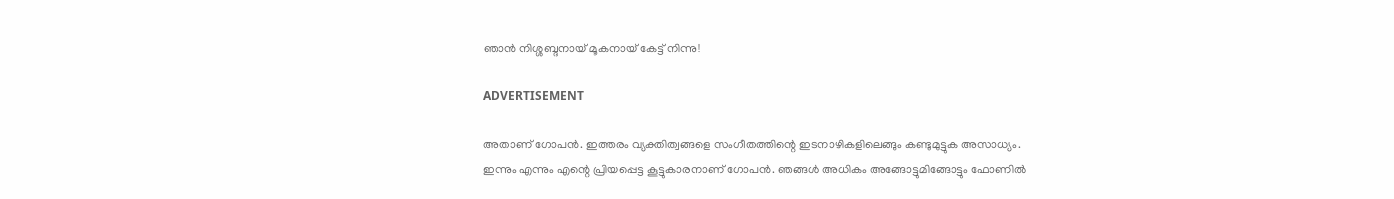ഞാൻ നിശ്ശബ്ദനായ് മൂകനായ് കേട്ട് നിന്നു!

ADVERTISEMENT

അതാണ് ഗോപൻ. ഇത്തരം വ്യക്തിത്വങ്ങളെ സംഗീതത്തിന്റെ ഇടനാഴികളിലെങ്ങും കണ്ടുമുട്ടുക അസാധ്യം. ഇന്നും എന്നും എന്റെ പ്രിയപ്പെട്ട കൂട്ടുകാരനാണ് ഗോപൻ. ഞങ്ങൾ അധികം അങ്ങോട്ടുമിങ്ങോട്ടും ഫോണിൽ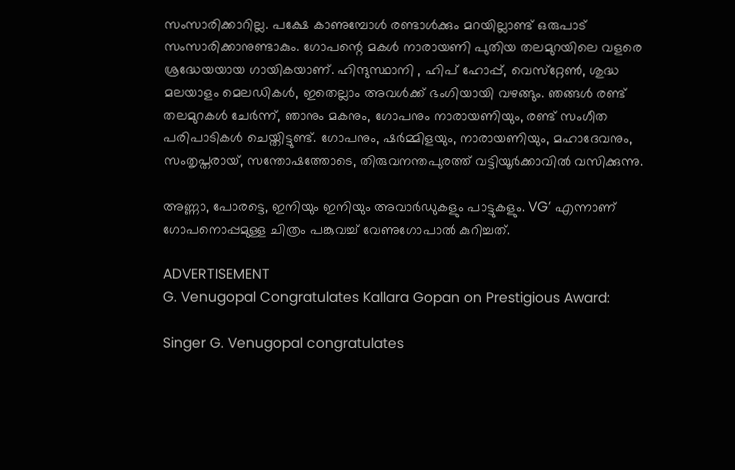സംസാരിക്കാറില്ല. പക്ഷേ കാണുമ്പോൾ രണ്ടാൾക്കും മറയില്ലാണ്ട് ഒരുപാട് സംസാരിക്കാനുണ്ടാകും. ഗോപന്റെ മകൾ നാരായണി പുതിയ തലമുറയിലെ വളരെ ശ്രദ്ധേയയായ ഗായികയാണ്. ഹിന്ദുസ്ഥാനി , ഹിപ് ഹോപ്പ്, വെസ്‌റ്റേൺ, ശുദ്ധ മലയാളം മെലഡികൾ, ഇതെല്ലാം അവൾക്ക് ഭംഗിയായി വഴങ്ങും. ഞങ്ങൾ രണ്ട് തലമുറകൾ ചേർന്ന്, ഞാനും മകനും, ഗോപനും നാരായണിയും, രണ്ട് സംഗീത പരിപാടികൾ ചെയ്തിട്ടുണ്ട്. ഗോപനും, ഷർമ്മിളയും, നാരായണിയും, മഹാദേവനും, സംതൃപ്തരായ്, സന്തോഷത്തോടെ, തിരുവനന്തപുരത്ത് വട്ടിയൂർക്കാവിൽ വസിക്കുന്നു.

അണ്ണാ, പോരട്ടെ, ഇനിയും ഇനിയും അവാർഡുകളും പാട്ടുകളും. VG’ എന്നാണ് ഗോപനൊപ്പമുള്ള ചിത്രം പങ്കുവച്ച് വേണുഗോപാൽ കുറിച്ചത്.

ADVERTISEMENT
G. Venugopal Congratulates Kallara Gopan on Prestigious Award:

Singer G. Venugopal congratulates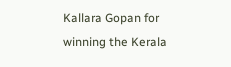Kallara Gopan for winning the Kerala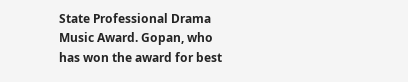State Professional Drama Music Award. Gopan, who has won the award for best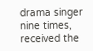drama singer nine times, received the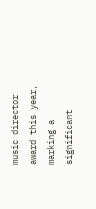music director award this year, marking a significant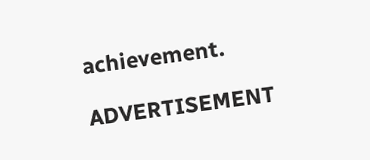achievement.

ADVERTISEMENT